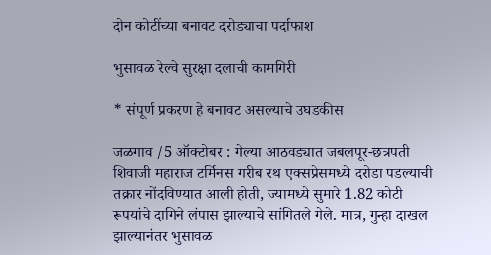दोन कोटींच्या बनावट दरोड्याचा पर्दाफाश

भुसावळ रेल्वे सुरक्षा दलाची कामगिरी

* संपूर्ण प्रकरण हे बनावट असल्याचे उघडकीस

जळगाव /5 ऑक्टोबर : गेल्या आठवड्यात जबलपूर-छत्रपती शिवाजी महाराज टर्मिनस गरीब रथ एक्सप्रेसमध्ये दरोडा पडल्याची तक्रार नोंदविण्यात आली होती, ज्यामध्ये सुमारे 1.82 कोटी रूपयांचे दागिने लंपास झाल्याचे सांगितले गेले. मात्र, गुन्हा दाखल झाल्यानंतर भुसावळ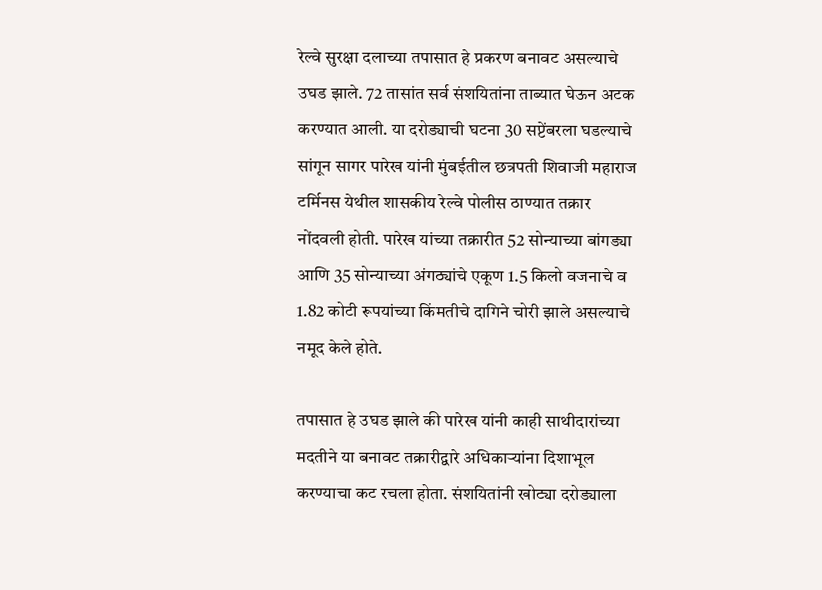रेल्वे सुरक्षा दलाच्या तपासात हे प्रकरण बनावट असल्याचे उघड झाले. 72 तासांत सर्व संशयितांना ताब्यात घेऊन अटक करण्यात आली. या दरोड्याची घटना 30 सप्टेंबरला घडल्याचे सांगून सागर पारेख यांनी मुंबईतील छत्रपती शिवाजी महाराज टर्मिनस येथील शासकीय रेल्वे पोलीस ठाण्यात तक्रार नोंदवली होती. पारेख यांच्या तक्रारीत 52 सोन्याच्या बांगड्या आणि 35 सोन्याच्या अंगठ्यांचे एकूण 1.5 किलो वजनाचे व 1.82 कोटी रूपयांच्या किंमतीचे दागिने चोरी झाले असल्याचे नमूद केले होते.

तपासात हे उघड झाले की पारेख यांनी काही साथीदारांच्या मदतीने या बनावट तक्रारीद्वारे अधिकार्‍यांना दिशाभूल करण्याचा कट रचला होता. संशयितांनी खोट्या दरोड्याला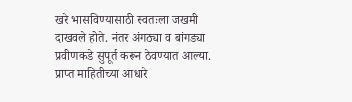खरे भासविण्यासाठी स्वतःला जखमी दाखवले होते. नंतर अंगठ्या व बांगड्या प्रवीणकडे सुपूर्त करून ठेवण्यात आल्या. प्राप्त माहितीच्या आधारे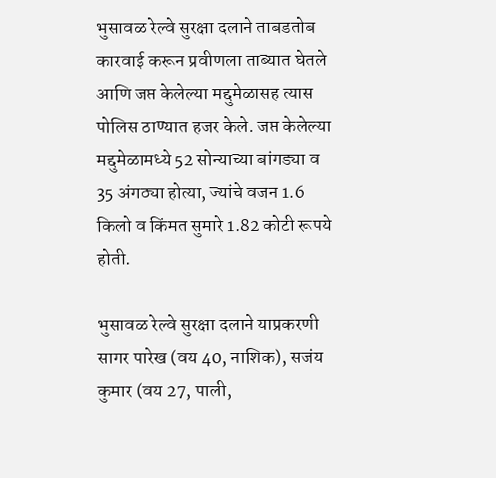भुसावळ रेल्वे सुरक्षा दलाने ताबडतोब कारवाई करून प्रवीणला ताब्यात घेतले आणि जप्त केलेल्या मद्दुमेळासह त्यास पोलिस ठाण्यात हजर केले. जप्त केलेल्या मद्दुमेळामध्ये 52 सोन्याच्या बांगड्या व 35 अंगठ्या होत्या, ज्यांचे वजन 1.6 किलो व किंमत सुमारे 1.82 कोटी रूपये होती.

भुसावळ रेल्वे सुरक्षा दलाने याप्रकरणी सागर पारेख (वय 40, नाशिक), सजंय कुमार (वय 27, पाली,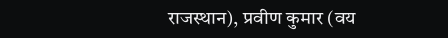राजस्थान), प्रवीण कुमार (वय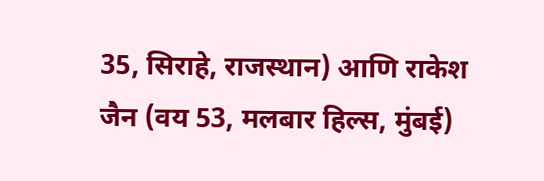35, सिराहे, राजस्थान) आणि राकेश जैन (वय 53, मलबार हिल्स, मुंबई)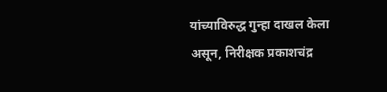यांच्याविरुद्ध गुन्हा दाखल केला असून, निरीक्षक प्रकाशचंद्र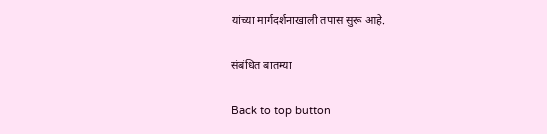यांच्या मार्गदर्शनाखाली तपास सुरू आहे.

संबंधित बातम्या

Back to top button